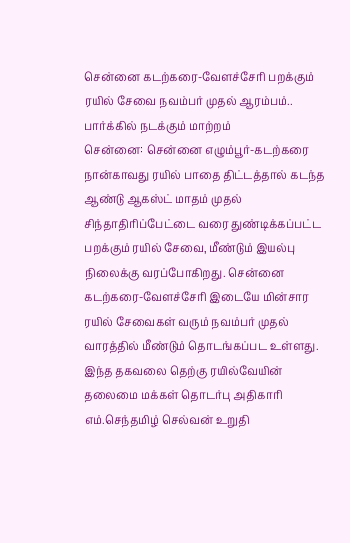சென்னை கடற்கரை-வேளச்சேரி பறக்கும் ரயில் சேவை நவம்பர் முதல் ஆரம்பம்.. பார்க்கில் நடக்கும் மாற்றம்
சென்னை: சென்னை எழும்பூர்-கடற்கரை நான்காவது ரயில் பாதை திட்டத்தால் கடந்த ஆண்டு ஆகஸ்ட் மாதம் முதல் சிந்தாதிரிப்பேட்டை வரை துண்டிக்கப்பட்ட பறக்கும் ரயில் சேவை, மீண்டும் இயல்பு நிலைக்கு வரப்போகிறது. சென்னை கடற்கரை-வேளச்சேரி இடையே மின்சார ரயில் சேவைகள் வரும் நவம்பர் முதல் வாரத்தில் மீண்டும் தொடங்கப்பட உள்ளது. இந்த தகவலை தெற்கு ரயில்வேயின் தலைமை மக்கள் தொடர்பு அதிகாரி எம்.செந்தமிழ் செல்வன் உறுதி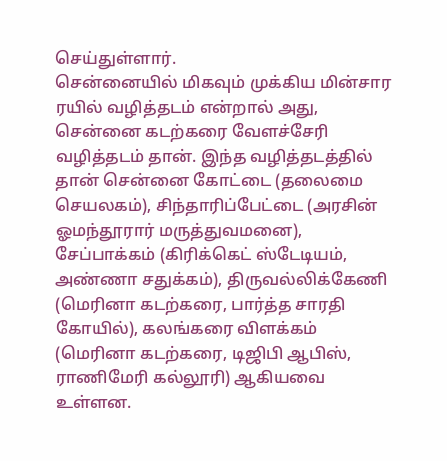செய்துள்ளார்.
சென்னையில் மிகவும் முக்கிய மின்சார ரயில் வழித்தடம் என்றால் அது, சென்னை கடற்கரை வேளச்சேரி வழித்தடம் தான். இந்த வழித்தடத்தில் தான் சென்னை கோட்டை (தலைமை செயலகம்), சிந்தாரிப்பேட்டை (அரசின் ஓமந்தூரார் மருத்துவமனை), சேப்பாக்கம் (கிரிக்கெட் ஸ்டேடியம், அண்ணா சதுக்கம்), திருவல்லிக்கேணி (மெரினா கடற்கரை, பார்த்த சாரதி கோயில்), கலங்கரை விளக்கம் (மெரினா கடற்கரை, டிஜிபி ஆபிஸ், ராணிமேரி கல்லூரி) ஆகியவை உள்ளன.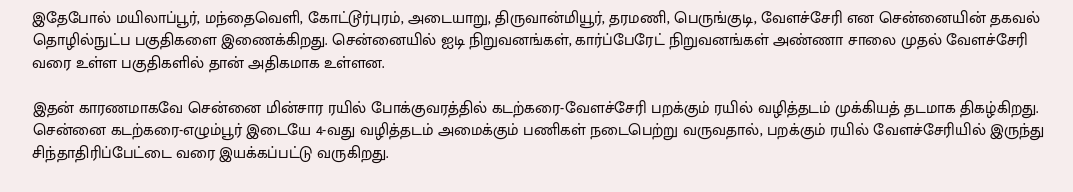இதேபோல் மயிலாப்பூர், மந்தைவெளி, கோட்டூர்புரம், அடையாறு, திருவான்மியூர், தரமணி, பெருங்குடி, வேளச்சேரி என சென்னையின் தகவல் தொழில்நுட்ப பகுதிகளை இணைக்கிறது. சென்னையில் ஐடி நிறுவனங்கள், கார்ப்பேரேட் நிறுவனங்கள் அண்ணா சாலை முதல் வேளச்சேரி வரை உள்ள பகுதிகளில் தான் அதிகமாக உள்ளன.

இதன் காரணமாகவே சென்னை மின்சார ரயில் போக்குவரத்தில் கடற்கரை-வேளச்சேரி பறக்கும் ரயில் வழித்தடம் முக்கியத் தடமாக திகழ்கிறது. சென்னை கடற்கரை-எழும்பூர் இடையே 4-வது வழித்தடம் அமைக்கும் பணிகள் நடைபெற்று வருவதால், பறக்கும் ரயில் வேளச்சேரியில் இருந்து சிந்தாதிரிப்பேட்டை வரை இயக்கப்பட்டு வருகிறது.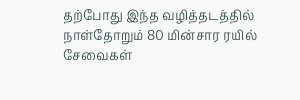தற்போது இந்த வழித்தடத்தில் நாள்தோறும் 80 மின்சார ரயில் சேவைகள்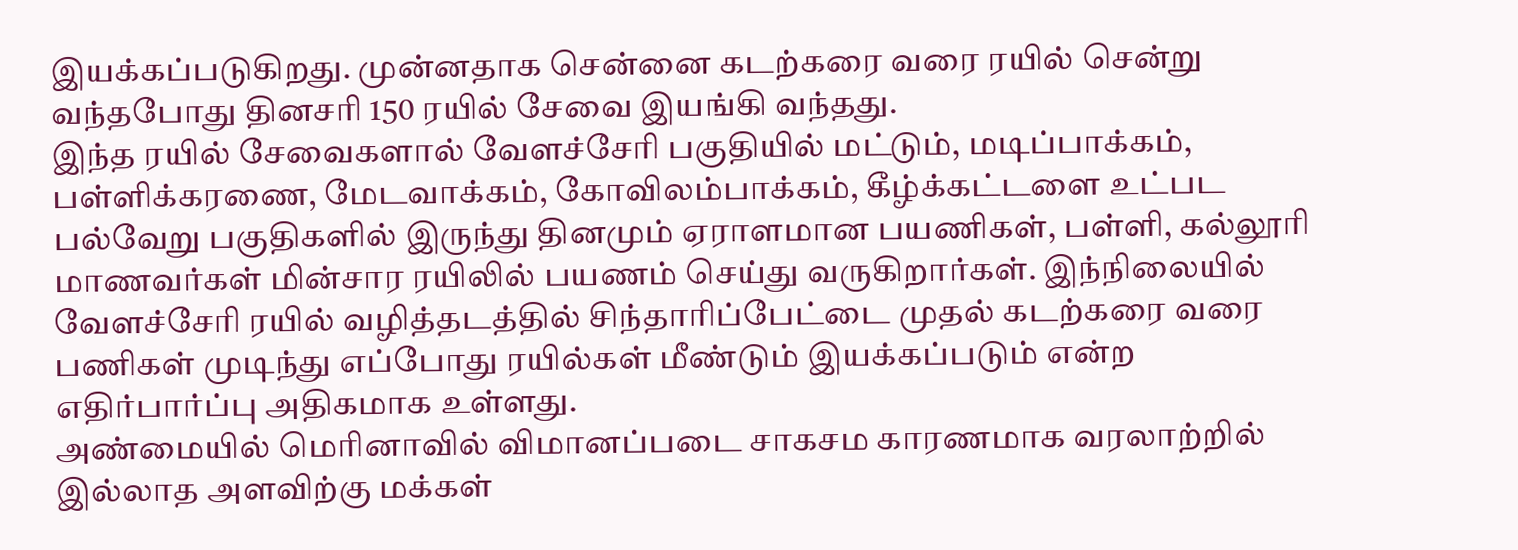இயக்கப்படுகிறது. முன்னதாக சென்னை கடற்கரை வரை ரயில் சென்று வந்தபோது தினசரி 150 ரயில் சேவை இயங்கி வந்தது.
இந்த ரயில் சேவைகளால் வேளச்சேரி பகுதியில் மட்டும், மடிப்பாக்கம், பள்ளிக்கரணை, மேடவாக்கம், கோவிலம்பாக்கம், கீழ்க்கட்டளை உட்பட பல்வேறு பகுதிகளில் இருந்து தினமும் ஏராளமான பயணிகள், பள்ளி, கல்லூரி மாணவர்கள் மின்சார ரயிலில் பயணம் செய்து வருகிறார்கள். இந்நிலையில் வேளச்சேரி ரயில் வழித்தடத்தில் சிந்தாரிப்பேட்டை முதல் கடற்கரை வரை பணிகள் முடிந்து எப்போது ரயில்கள் மீண்டும் இயக்கப்படும் என்ற எதிர்பார்ப்பு அதிகமாக உள்ளது.
அண்மையில் மெரினாவில் விமானப்படை சாகசம காரணமாக வரலாற்றில் இல்லாத அளவிற்கு மக்கள்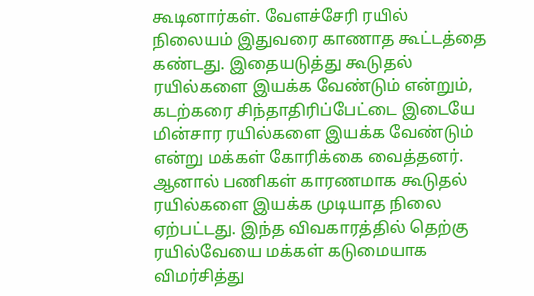கூடினார்கள். வேளச்சேரி ரயில் நிலையம் இதுவரை காணாத கூட்டத்தை கண்டது. இதையடுத்து கூடுதல் ரயில்களை இயக்க வேண்டும் என்றும், கடற்கரை சிந்தாதிரிப்பேட்டை இடையே மின்சார ரயில்களை இயக்க வேண்டும் என்று மக்கள் கோரிக்கை வைத்தனர். ஆனால் பணிகள் காரணமாக கூடுதல் ரயில்களை இயக்க முடியாத நிலை ஏற்பட்டது. இந்த விவகாரத்தில் தெற்கு ரயில்வேயை மக்கள் கடுமையாக விமர்சித்து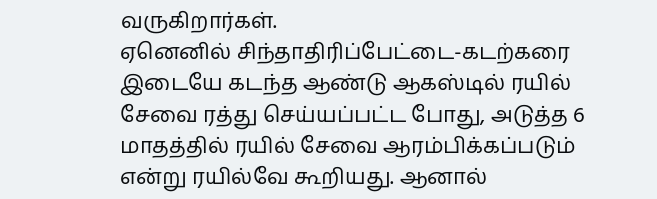வருகிறார்கள்.
ஏனெனில் சிந்தாதிரிப்பேட்டை-கடற்கரை இடையே கடந்த ஆண்டு ஆகஸ்டில் ரயில் சேவை ரத்து செய்யப்பட்ட போது, அடுத்த 6 மாதத்தில் ரயில் சேவை ஆரம்பிக்கப்படும் என்று ரயில்வே கூறியது. ஆனால்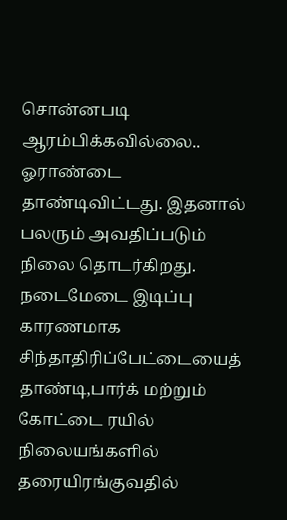சொன்னபடி ஆரம்பிக்கவில்லை.. ஓராண்டை தாண்டிவிட்டது. இதனால் பலரும் அவதிப்படும் நிலை தொடர்கிறது. நடைமேடை இடிப்பு காரணமாக சிந்தாதிரிப்பேட்டையைத் தாண்டி,பார்க் மற்றும் கோட்டை ரயில் நிலையங்களில் தரையிரங்குவதில்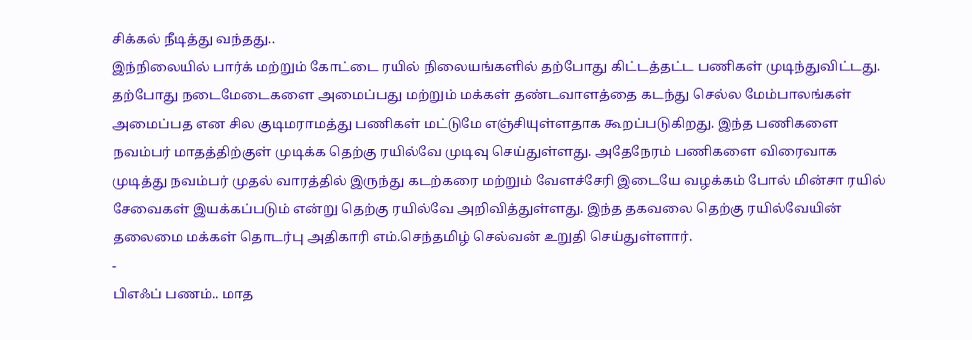சிக்கல் நீடித்து வந்தது..
இந்நிலையில் பார்க் மற்றும் கோட்டை ரயில் நிலையங்களில் தற்போது கிட்டத்தட்ட பணிகள் முடிந்துவிட்டது. தற்போது நடைமேடைகளை அமைப்பது மற்றும் மக்கள் தண்டவாளத்தை கடந்து செல்ல மேம்பாலங்கள் அமைப்பத என சில குடிமராமத்து பணிகள் மட்டுமே எஞ்சியுள்ளதாக கூறப்படுகிறது. இந்த பணிகளை நவம்பர் மாதத்திற்குள் முடிக்க தெற்கு ரயில்வே முடிவு செய்துள்ளது. அதேநேரம் பணிகளை விரைவாக முடித்து நவம்பர் முதல் வாரத்தில் இருந்து கடற்கரை மற்றும் வேளச்சேரி இடையே வழக்கம் போல் மின்சா ரயில் சேவைகள் இயக்கப்படும் என்று தெற்கு ரயில்வே அறிவித்துள்ளது. இந்த தகவலை தெற்கு ரயில்வேயின் தலைமை மக்கள் தொடர்பு அதிகாரி எம்.செந்தமிழ் செல்வன் உறுதி செய்துள்ளார்.
-
பிஎஃப் பணம்.. மாத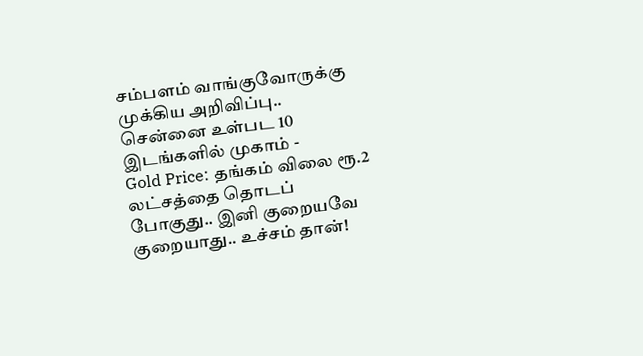சம்பளம் வாங்குவோருக்கு முக்கிய அறிவிப்பு.. சென்னை உள்பட 10 இடங்களில் முகாம் -
Gold Price: தங்கம் விலை ரூ.2 லட்சத்தை தொடப் போகுது.. இனி குறையவே குறையாது.. உச்சம் தான்!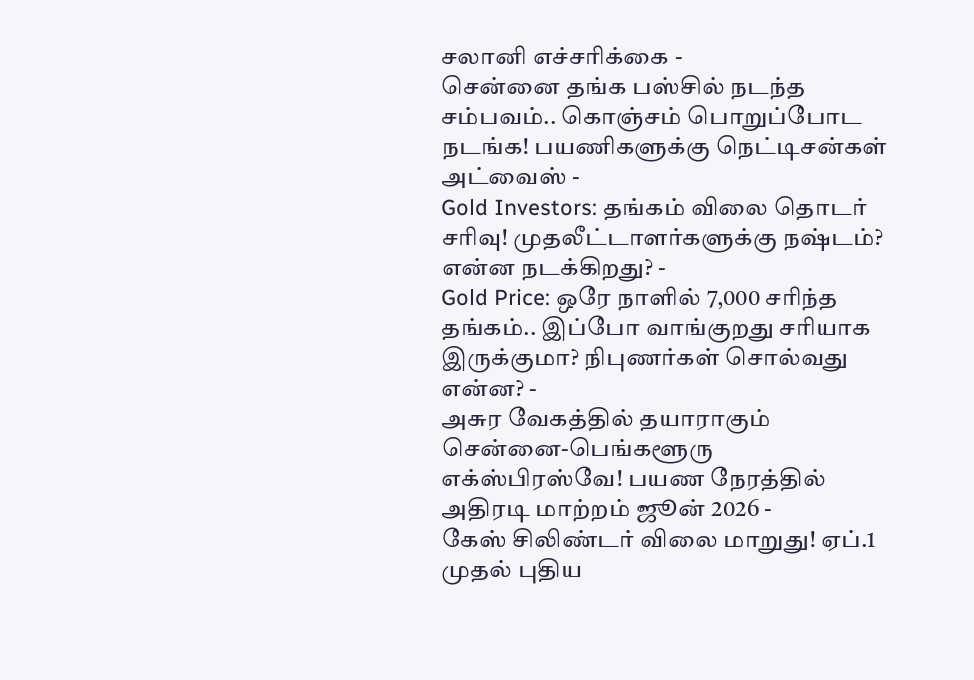சலானி எச்சரிக்கை -
சென்னை தங்க பஸ்சில் நடந்த சம்பவம்.. கொஞ்சம் பொறுப்போட நடங்க! பயணிகளுக்கு நெட்டிசன்கள் அட்வைஸ் -
Gold Investors: தங்கம் விலை தொடர் சரிவு! முதலீட்டாளர்களுக்கு நஷ்டம்? என்ன நடக்கிறது? -
Gold Price: ஒரே நாளில் 7,000 சரிந்த தங்கம்.. இப்போ வாங்குறது சரியாக இருக்குமா? நிபுணர்கள் சொல்வது என்ன? -
அசுர வேகத்தில் தயாராகும் சென்னை-பெங்களூரு எக்ஸ்பிரஸ்வே! பயண நேரத்தில் அதிரடி மாற்றம் ஜூன் 2026 -
கேஸ் சிலிண்டர் விலை மாறுது! ஏப்.1 முதல் புதிய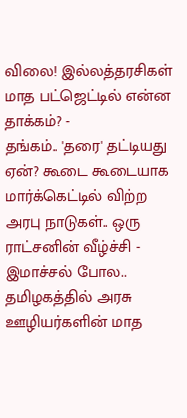விலை! இல்லத்தரசிகள் மாத பட்ஜெட்டில் என்ன தாக்கம்? -
தங்கம்.. 'தரை' தட்டியது ஏன்? கூடை கூடையாக மார்க்கெட்டில் விற்ற அரபு நாடுகள்.. ஒரு ராட்சனின் வீழ்ச்சி -
இமாச்சல் போல.. தமிழகத்தில் அரசு ஊழியர்களின் மாத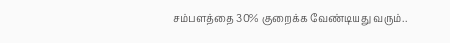சம்பளத்தை 30% குறைக்க வேண்டியது வரும்..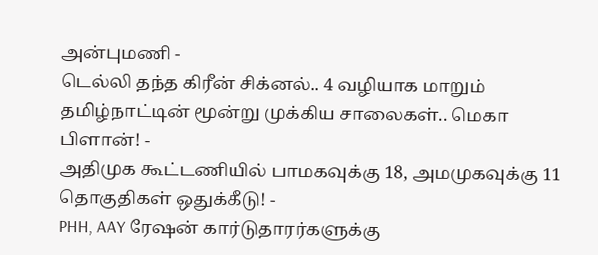அன்புமணி -
டெல்லி தந்த கிரீன் சிக்னல்.. 4 வழியாக மாறும் தமிழ்நாட்டின் மூன்று முக்கிய சாலைகள்.. மெகா பிளான்! -
அதிமுக கூட்டணியில் பாமகவுக்கு 18, அமமுகவுக்கு 11 தொகுதிகள் ஒதுக்கீடு! -
PHH, AAY ரேஷன் கார்டுதாரர்களுக்கு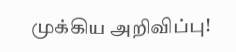முக்கிய அறிவிப்பு!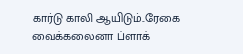கார்டு காலி ஆயிடும்..ரேகை வைக்கலைனா ப்ளாக்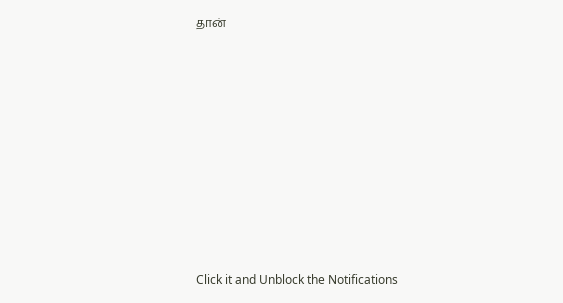தான்












Click it and Unblock the Notifications